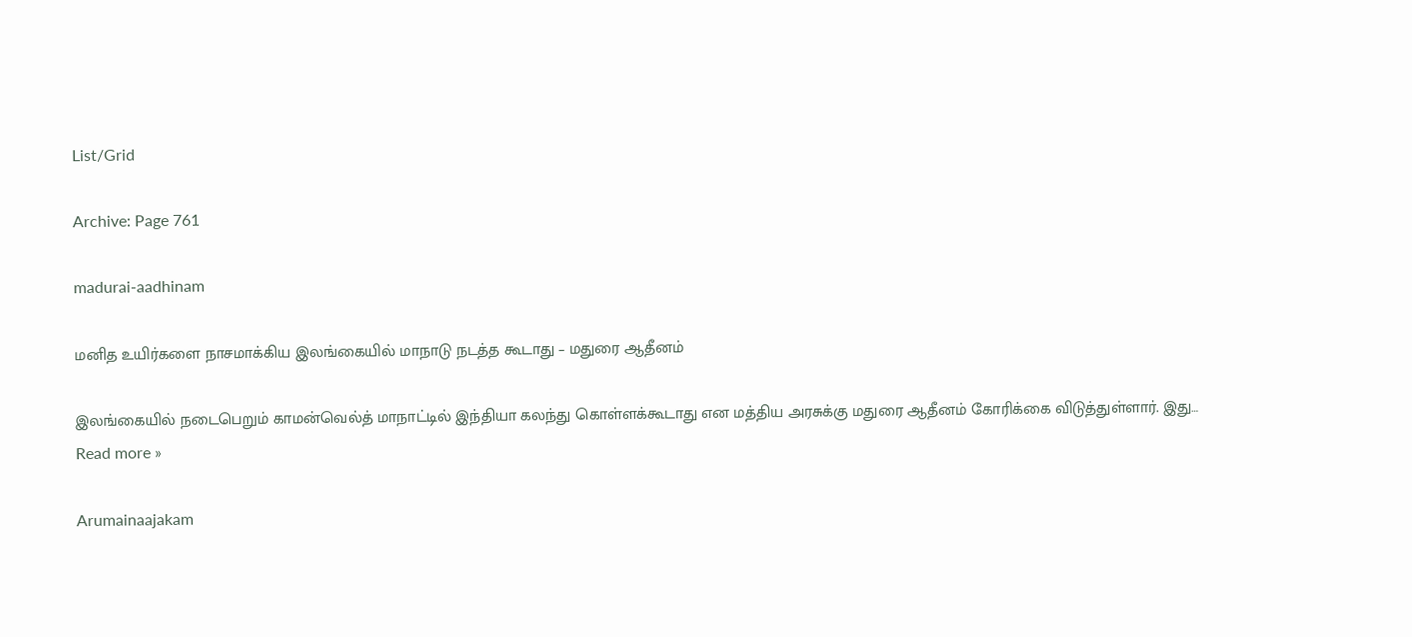List/Grid

Archive: Page 761

madurai-aadhinam

மனித உயிர்களை நாசமாக்கிய இலங்கையில் மாநாடு நடத்த கூடாது – மதுரை ஆதீனம்

இலங்கையில் நடைபெறும் காமன்வெல்த் மாநாட்டில் இந்தியா கலந்து கொள்ளக்கூடாது என மத்திய அரசுக்கு மதுரை ஆதீனம் கோரிக்கை விடுத்துள்ளார். இது… Read more »

Arumainaajakam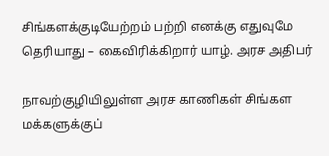சிங்களக்குடியேற்றம் பற்றி எனக்கு எதுவுமே தெரியாது – கைவிரிக்கிறார் யாழ். அரச அதிபர்

நாவற்குழியிலுள்ள அரச காணிகள் சிங்கள மக்களுக்குப்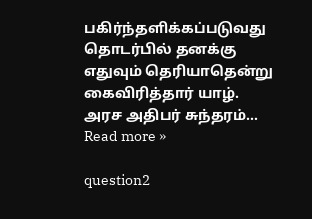பகிர்ந்தளிக்கப்படுவது தொடர்பில் தனக்கு எதுவும் தெரியாதென்று கைவிரித்தார் யாழ். அரச அதிபர் சுந்தரம்… Read more »

question2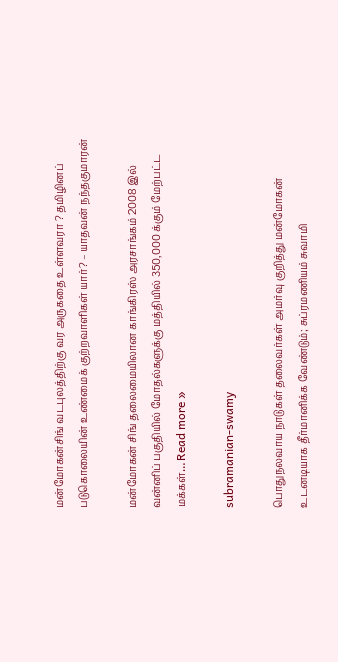மன்மோகன்சிங் வடபுலத்திற்கு வர அருகதை உள்ளவரா ? தமிழினப் படுகொலையின் உண்மைக் குற்றவாளிகள் யார்? – யாதவன் நந்தகுமாரன்

மன்மோகன் சிங் தலைமையிலான காங்கிரஸ் அரசாங்கம் 2008 இல் வன்னிப் பகுதியில் மோதல்களுக்கு மத்தியில் 350,000 க்கும் மேற்பட்ட மக்கள்… Read more »

subramanian-swamy

பொதுநலவாய நாடுகள் தலைவர்கள் அமர்வு குறித்து மன்மோகன் உடனடியாக தீர்மானிக்க வேண்டும்; சுப்ரமணியம் சுவாமி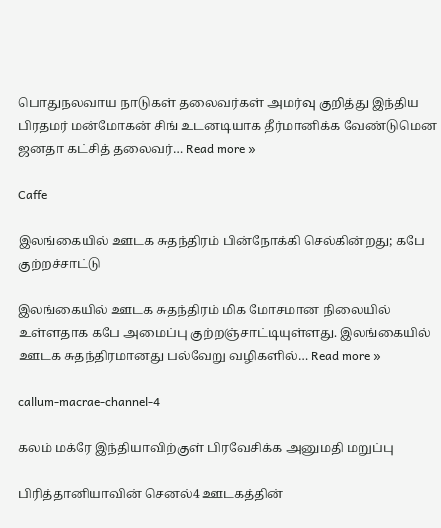பொதுநலவாய நாடுகள் தலைவர்கள் அமர்வு குறித்து இந்திய பிரதமர் மன்மோகன் சிங் உடனடியாக தீர்மானிக்க வேண்டுமென ஜனதா கட்சித் தலைவர்… Read more »

Caffe

இலங்கையில் ஊடக சுதந்திரம் பின்நோக்கி செல்கின்றது; கபே குற்றச்சாட்டு

இலங்கையில் ஊடக சுதந்திரம் மிக மோசமான நிலையில் உள்ளதாக கபே அமைப்பு குற்றஞ்சாட்டியுள்ளது. இலங்கையில் ஊடக சுதந்திரமானது பல்வேறு வழிகளில்… Read more »

callum-macrae-channel-4

கலம் மக்ரே இந்தியாவிற்குள் பிரவேசிக்க அனுமதி மறுப்பு

பிரித்தானியாவின் செனல்4 ஊடகத்தின்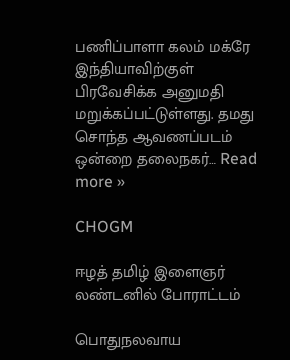பணிப்பாளா கலம் மக்ரே இந்தியாவிற்குள் பிரவேசிக்க அனுமதி மறுக்கப்பட்டுள்ளது. தமது சொந்த ஆவணப்படம் ஒன்றை தலைநகர்… Read more »

CHOGM

ஈழத் தமிழ் இளைஞர் லண்டனில் போராட்டம்

பொதுநலவாய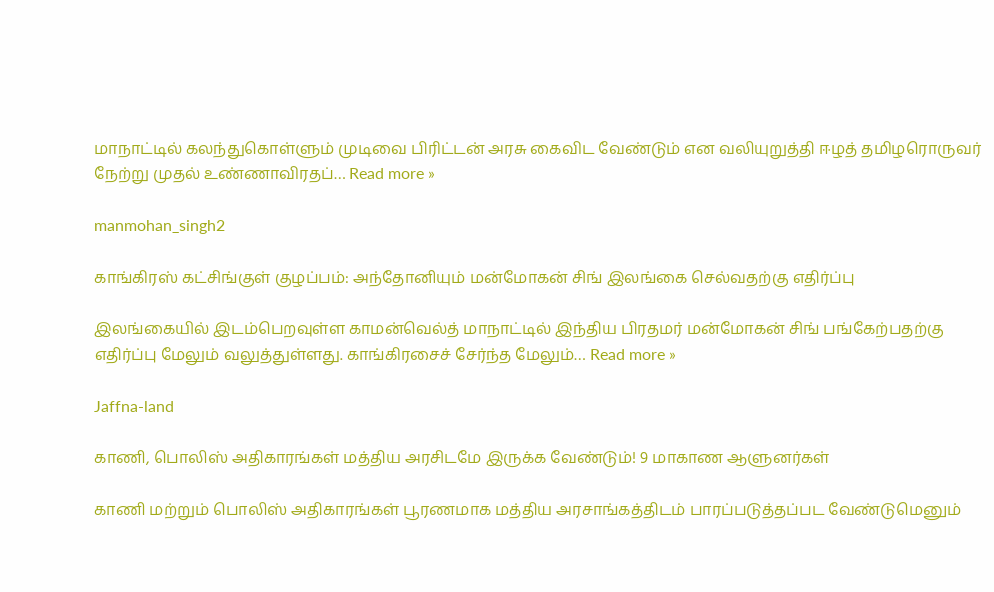மாநாட்டில் கலந்துகொள்ளும் முடிவை பிரிட்டன் அரசு கைவிட வேண்டும் என வலியுறுத்தி ஈழத் தமிழரொருவர் நேற்று முதல் உண்ணாவிரதப்… Read more »

manmohan_singh2

காங்கிரஸ் கட்சிங்குள் குழப்பம்: அந்தோனியும் மன்மோகன் சிங் இலங்கை செல்வதற்கு எதிர்ப்பு

இலங்கையில் இடம்பெறவுள்ள காமன்வெல்த் மாநாட்டில் இந்திய பிரதமர் மன்மோகன் சிங் பங்கேற்பதற்கு எதிர்ப்பு மேலும் வலுத்துள்ளது. காங்கிரசைச் சேர்ந்த மேலும்… Read more »

Jaffna-land

காணி, பொலிஸ் அதிகாரங்கள் மத்திய அரசிடமே இருக்க வேண்டும்! 9 மாகாண ஆளுனர்கள்

காணி மற்றும் பொலிஸ் அதிகாரங்கள் பூரணமாக மத்திய அரசாங்கத்திடம் பாரப்படுத்தப்பட வேண்டுமெனும்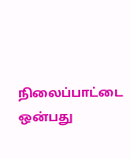நிலைப்பாட்டை ஒன்பது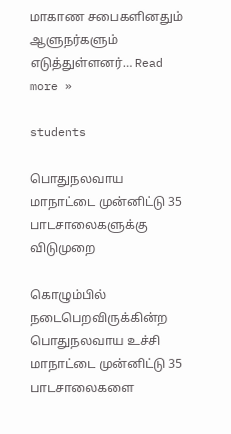மாகாண சபைகளினதும் ஆளுநர்களும் எடுத்துள்ளனர்… Read more »

students

பொதுநலவாய மாநாட்டை முன்னிட்டு 35 பாடசாலைகளுக்கு விடுமுறை

கொழும்பில் நடைபெறவிருக்கின்ற பொதுநலவாய உச்சி மாநாட்டை முன்னிட்டு 35 பாடசாலைகளை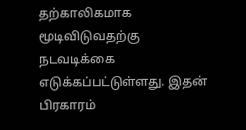தற்காலிகமாக மூடிவிடுவதற்கு நடவடிக்கை எடுக்கப்பட்டுள்ளது. இதன் பிரகாரம்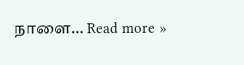நாளை… Read more »